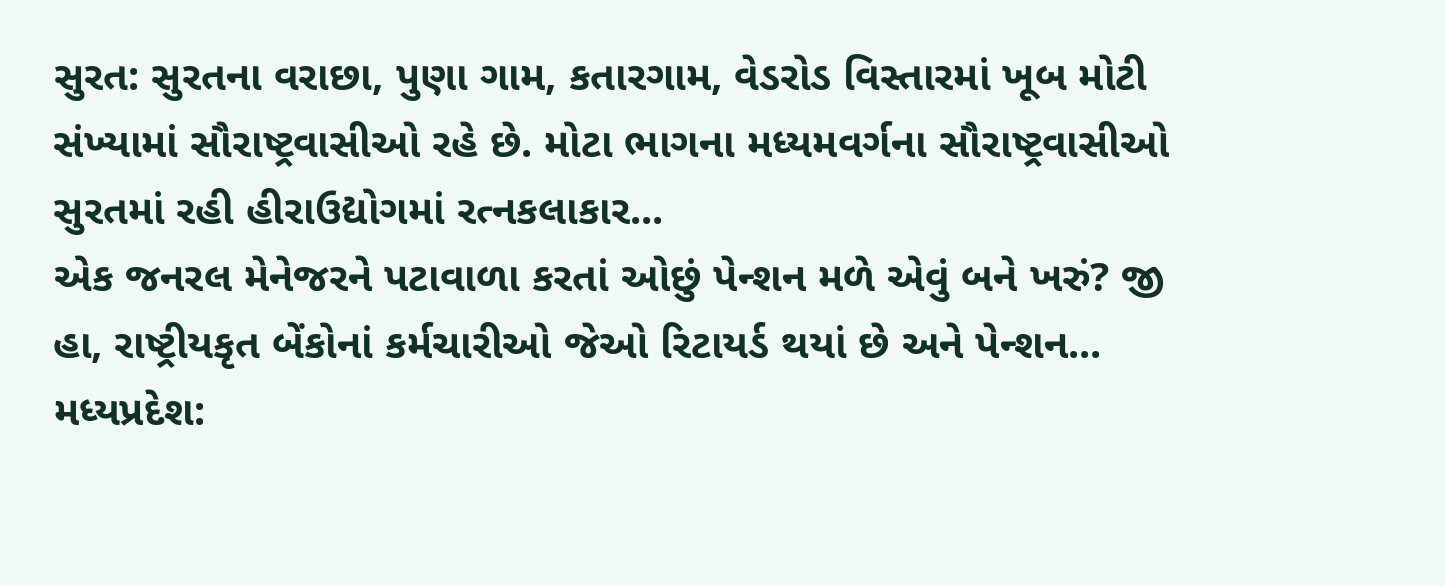સુરત: સુરતના વરાછા, પુણા ગામ, કતારગામ, વેડરોડ વિસ્તારમાં ખૂબ મોટી સંખ્યામાં સૌરાષ્ટ્રવાસીઓ રહે છે. મોટા ભાગના મધ્યમવર્ગના સૌરાષ્ટ્રવાસીઓ સુરતમાં રહી હીરાઉદ્યોગમાં રત્નકલાકાર...
એક જનરલ મેનેજરને પટાવાળા કરતાં ઓછું પેન્શન મળે એવું બને ખરું? જી હા, રાષ્ટ્રીયકૃત બેંકોનાં કર્મચારીઓ જેઓ રિટાયર્ડ થયાં છે અને પેન્શન...
મધ્યપ્રદેશ: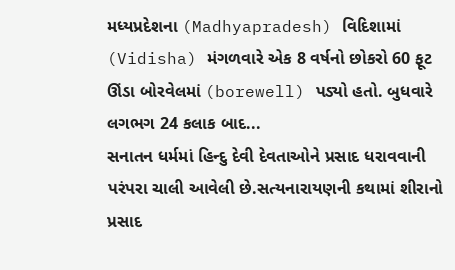મધ્યપ્રદેશના (Madhyapradesh) વિદિશામાં (Vidisha) મંગળવારે એક 8 વર્ષનો છોકરો 60 ફૂટ ઊંડા બોરવેલમાં (borewell) પડ્યો હતો. બુધવારે લગભગ 24 કલાક બાદ...
સનાતન ધર્મમાં હિન્દુ દેવી દેવતાઓને પ્રસાદ ધરાવવાની પરંપરા ચાલી આવેલી છે.સત્યનારાયણની કથામાં શીરાનો પ્રસાદ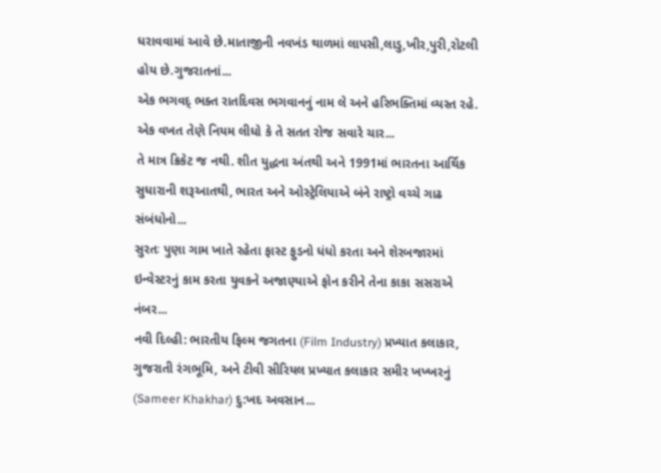ધરાવવામાં આવે છે.માતાજીની નવખંડ થાળમાં લાપસી,લાડુ,ખીર,પુરી,રોટલી હોય છે.ગુજરાતનાં...
એક ભગવદ્ ભક્ત રાતદિવસ ભગવાનનું નામ લે અને હરિભક્તિમાં વ્યસ્ત રહે. એક વખત તેણે નિયમ લીધો કે તે સતત રોજ સવારે ચાર...
તે માત્ર ક્રિકેટ જ નથી. શીત યુદ્ધના અંતથી અને 1991માં ભારતના આર્થિક સુધારાની શરૂઆતથી, ભારત અને ઓસ્ટ્રેલિયાએ બંને રાષ્ટ્રો વચ્ચે ગાઢ સંબંધોનો...
સુરતઃ પુણા ગામ ખાતે રહેતા ફાસ્ટ ફુડનો ધંધો કરતા અને શેરબજારમાં ઇન્વેસ્ટરનું કામ કરતા યુવકને અજાણ્યાએ ફોન કરીને તેના કાકા સસરાએ નંબર...
નવી દિલ્હી: ભારતીય ફિલ્મ જગતના (Film Industry) પ્રખ્યાત કલાકાર, ગુજરાતી રંગભૂમિ, અને ટીવી સીરિયલ પ્રખ્યાત કલાકાર સમીર ખખ્ખરનું (Sameer Khakhar) દુ:ખદ અવસાન...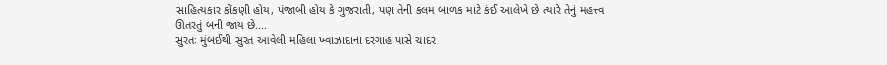સાહિત્યકાર કોંકણી હોય, પંજાબી હોય કે ગુજરાતી, પણ તેની કલમ બાળક માટે કંઈ આલેખે છે ત્યારે તેનું મહત્ત્વ ઊતરતું બની જાય છે....
સુરતઃ મુંબઈથી સુરત આવેલી મહિલા ખ્વાઝાદાના દરગાહ પાસે ચાદર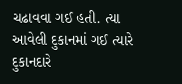ચઢાવવા ગઈ હતી. ત્યા આવેલી દુકાનમાં ગઈ ત્યારે દુકાનદારે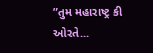”તુમ મહારાષ્ટ્ર કી ઓરતે...